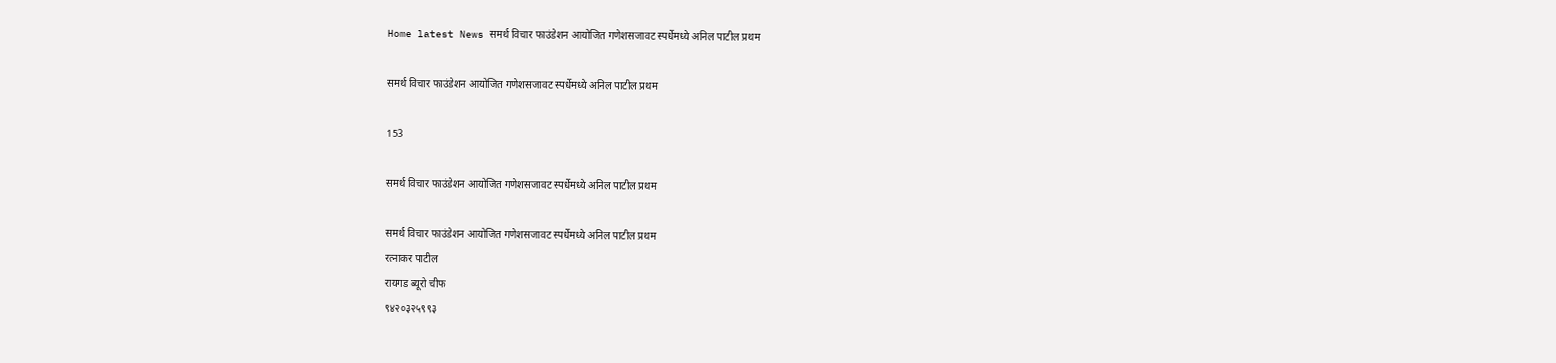Home latest News समर्थ विचार फाउंडेशन आयोजित गणेशसजावट स्पर्धेमध्ये अनिल पाटील प्रथम

समर्थ विचार फाउंडेशन आयोजित गणेशसजावट स्पर्धेमध्ये अनिल पाटील प्रथम

153

समर्थ विचार फाउंडेशन आयोजित गणेशसजावट स्पर्धेमध्ये अनिल पाटील प्रथम

समर्थ विचार फाउंडेशन आयोजित गणेशसजावट स्पर्धेमध्ये अनिल पाटील प्रथम
रत्नाकर पाटील
रायगड ब्यूरो चीफ
९४२०३२५९९३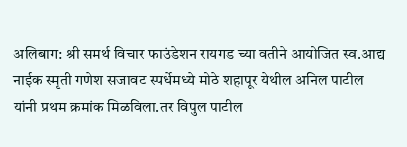अलिबाग: श्री समर्थ विचार फाउंडेशन रायगड च्या वतीने आयोजित स्व.आद्य नाईक स्मृती गणेश सजावट स्पर्धेमध्ये मोठे शहापूर येथील अनिल पाटील यांनी प्रथम क्रमांक मिळविला.तर विपुल पाटील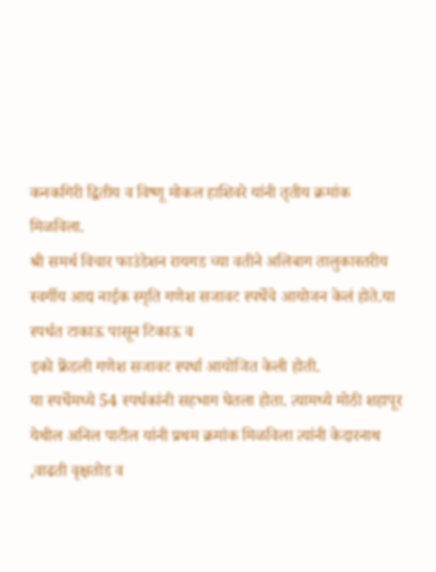कनकगिरी द्वितीय व विष्णू मोकल हाशिवरे यांनी तृतीय क्रमांक मिळविला.
श्री समर्थ विचार फाउंडेशन रायगड च्या वतीने अलिबाग तालुकास्तरीय स्वर्गीय आद्य नाईक स्मृति गणेश सजावट स्पर्धेचे आयोजन केलं होते.या स्पर्धत टाकाऊ पासून टिकाऊ व
इको फ्रेंडली गणेश सजावट स्पर्धा आयोजित केली होती.
या स्पर्धेमध्ये 54 स्पर्धकांनी सहभाग घेतला होता. त्यामध्ये मोठी शहापूर येथील अनिल पाटील यांनी प्रथम क्रमांक मिळविला त्यांनी केदारनाथ ,वाढती वृक्षतोड व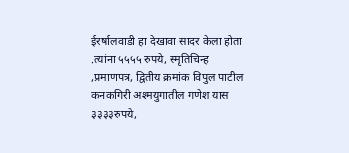ईरर्षालवाडी हा देखावा सादर केला होता .त्यांना ५५५५ रुपये, स्मृतिचिन्ह ,प्रमाणपत्र, द्वितीय क्रमांक विपुल पाटील कनकगिरी अश्मयुगातील गणेश यास ३३३३रुपये,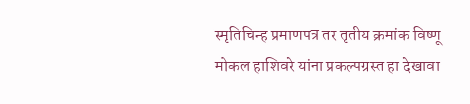स्मृतिचिन्ह प्रमाणपत्र तर तृतीय क्रमांक विष्णू मोकल हाशिवरे यांना प्रकल्पग्रस्त हा देखावा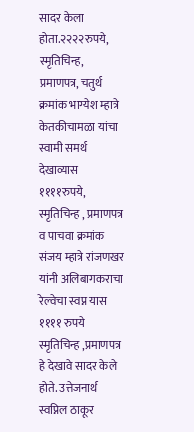सादर केला होता.२२२२रुपये, स्मृतिचिन्ह, प्रमाणपत्र, चतुर्थ क्रमांक भाग्येश म्हात्रे केतकीचामळा यांचा स्वामी समर्थ देखाव्यास ११११रुपये, स्मृतिचिन्ह , प्रमाणपत्र व पाचवा क्रमांक संजय म्हात्रे रांजणखर यांनी अलिबागकराचा रेल्वेचा स्वप्न यास ११११ रुपये स्मृतिचिन्ह ,प्रमाणपत्र हे देखावे सादर केले होते. उत्तेजनार्थ स्वप्निल ठाकूर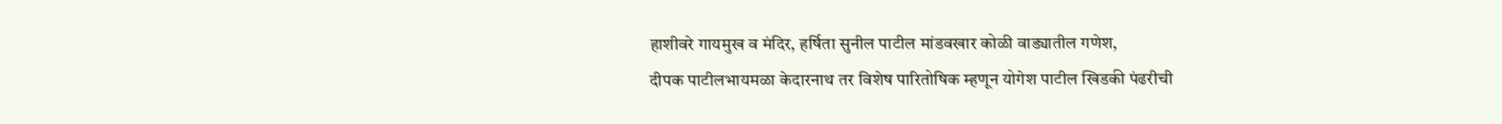हाशीवरे गायमुख व मंदिर, हर्षिता सुनील पाटील मांडवखार कोळी वाड्यातील गणेश,
दीपक पाटीलभायमळा केदारनाथ तर विशेष पारितोषिक म्हणून योगेश पाटील खिडकी पंढरीची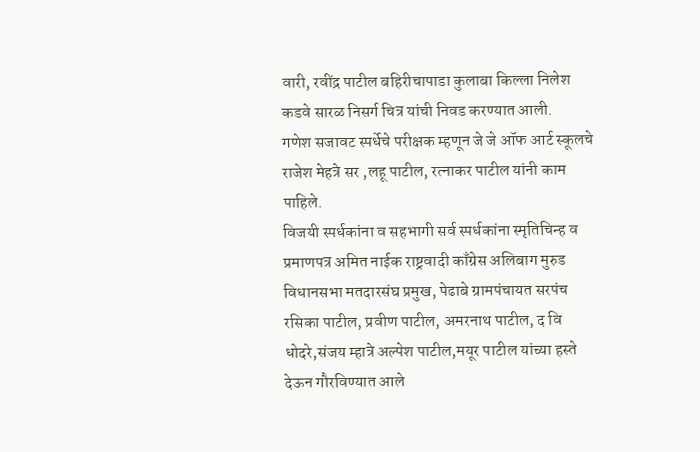वारी, रवींद्र पाटील बहिरीचापाडा कुलाबा किल्ला निलेश कडवे सारळ निसर्ग चित्र यांची निवड करण्यात आली.
गणेश सजावट स्पर्धेचे परीक्षक म्हणून जे जे ऑफ आर्ट स्कूलचे राजेश मेहत्रे सर ,लहू पाटील, रत्नाकर पाटील यांनी काम पाहिले.
विजयी स्पर्धकांना व सहभागी सर्व स्पर्धकांना स्मृतिचिन्ह व प्रमाणपत्र अमित नाईक राष्ट्रवादी काँग्रेस अलिबाग मुरुड विधानसभा मतदारसंघ प्रमुख, पेढाबे ग्रामपंचायत सरपंच रसिका पाटील, प्रवीण पाटील, अमरनाथ पाटील, द वि धोदरे,संजय म्हात्रे अल्पेश पाटील,मयूर पाटील यांच्या हस्ते देऊन गौरविण्यात आले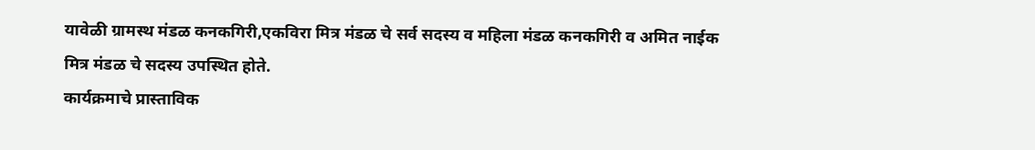यावेळी ग्रामस्थ मंडळ कनकगिरी,एकविरा मित्र मंडळ चे सर्व सदस्य व महिला मंडळ कनकगिरी व अमित नाईक मित्र मंडळ चे सदस्य उपस्थित होते.
कार्यक्रमाचे प्रास्ताविक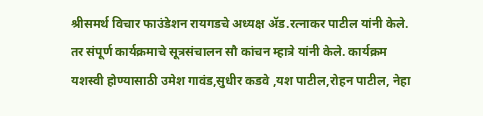श्रीसमर्थ विचार फाउंडेशन रायगडचे अध्यक्ष ॲड.रत्नाकर पाटील यांनी केले. तर संपूर्ण कार्यक्रमाचे सूत्रसंचालन सौ कांचन म्हात्रे यांनी केले. कार्यक्रम यशस्वी होण्यासाठी उमेश गावंड,सुधीर कडवे ,यश पाटील,रोहन पाटील, नेहा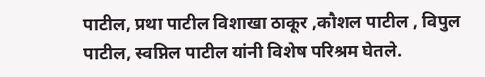पाटील, प्रथा पाटील विशाखा ठाकूर ,कौशल पाटील , विपुल पाटील, स्वप्निल पाटील यांनी विशेष परिश्रम घेतले.